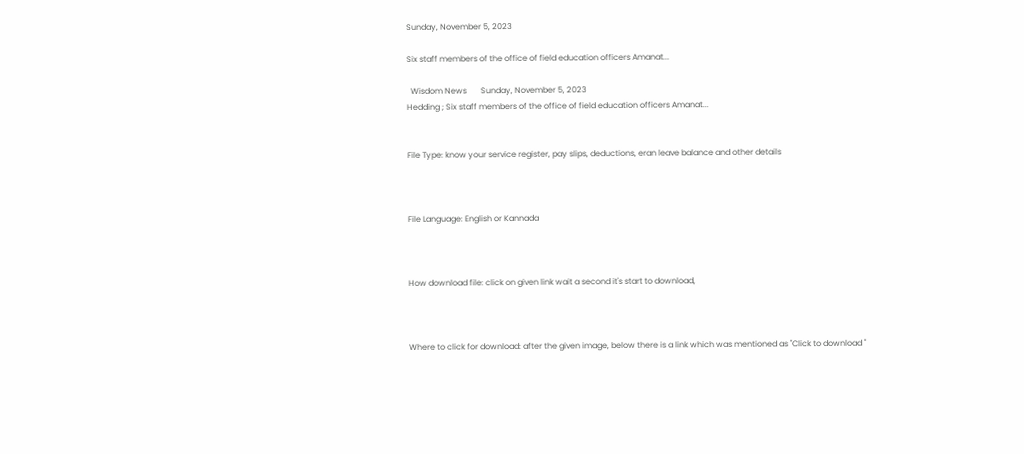Sunday, November 5, 2023

Six staff members of the office of field education officers Amanat...

  Wisdom News       Sunday, November 5, 2023
Hedding ; Six staff members of the office of field education officers Amanat...


File Type: know your service register, pay slips, deductions, eran leave balance and other details



File Language: English or Kannada



How download file: click on given link wait a second it's start to download,



Where to click for download: after the given image, below there is a link which was mentioned as "Click to download "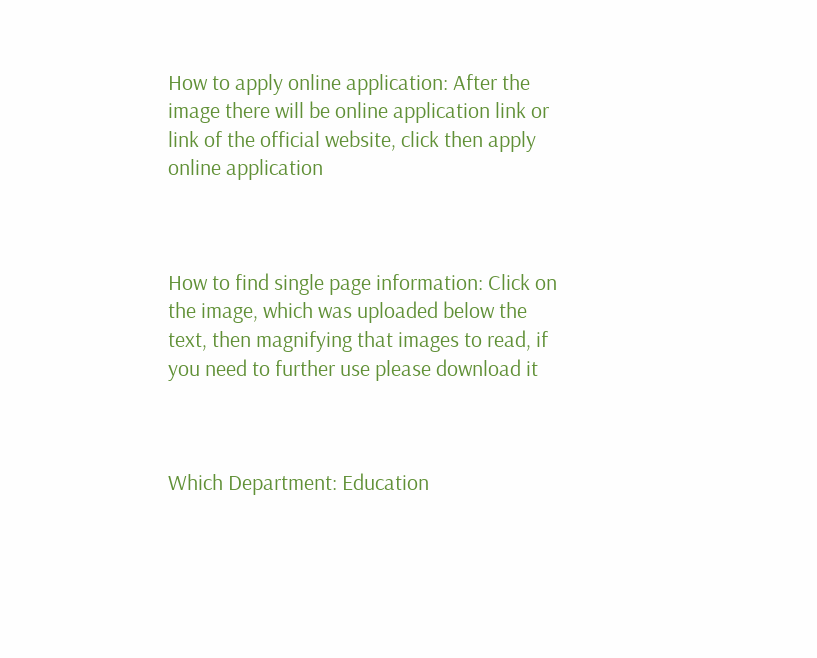How to apply online application: After the image there will be online application link or link of the official website, click then apply online application



How to find single page information: Click on the image, which was uploaded below the text, then magnifying that images to read, if you need to further use please download it



Which Department: Education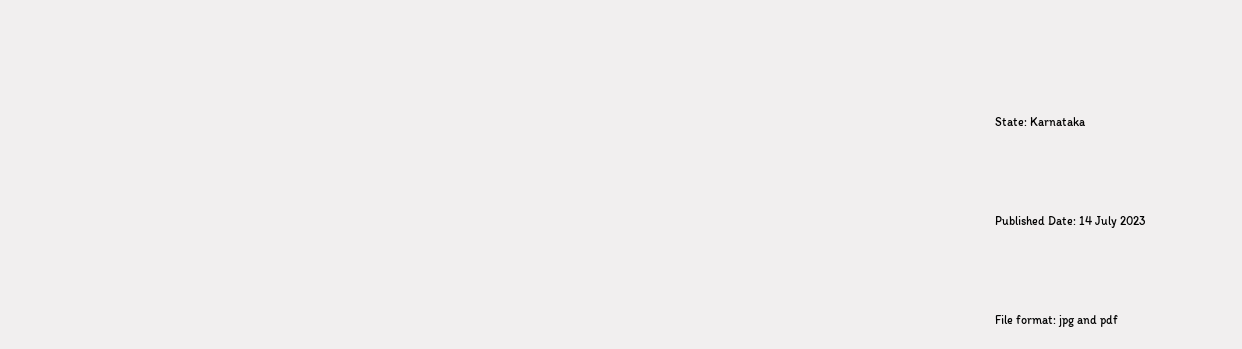State: Karnataka



Published Date: 14 July 2023



File format: jpg and pdf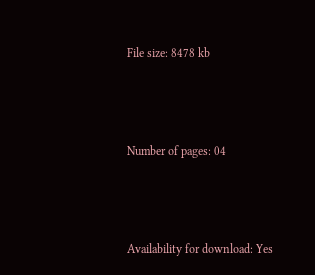File size: 8478 kb



Number of pages: 04



Availability for download: Yes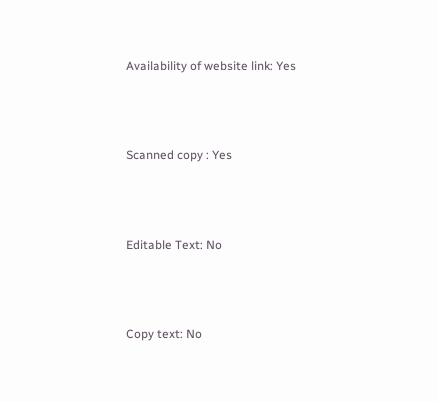Availability of website link: Yes



Scanned copy : Yes



Editable Text: No



Copy text: No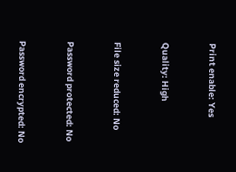Print enable: Yes



Quality: High



File size reduced: No



Password protected: No



Password encrypted: No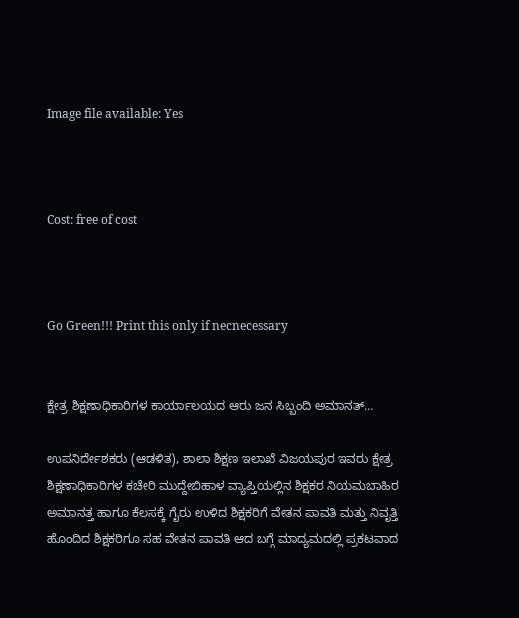Image file available: Yes



Cost: free of cost



Go Green!!! Print this only if necnecessary


ಕ್ಷೇತ್ರ ಶಿಕ್ಷಣಾಧಿಕಾರಿಗಳ ಕಾರ್ಯಾಲಯದ ಆರು ಜನ ಸಿಬ್ಬಂದಿ ಅಮಾನತ್…

ಉಪನಿರ್ದೇಶಕರು (ಆಡಳಿತ), ಶಾಲಾ ಶಿಕ್ಷಣ ಇಲಾಖೆ ವಿಜಯಪುರ ಇವರು ಕ್ಷೇತ್ರ ಶಿಕ್ಷಣಾಧಿಕಾರಿಗಳ ಕಚೇರಿ ಮುದ್ದೇಬಿಹಾಳ ವ್ಯಾಪ್ತಿಯಲ್ಲಿನ ಶಿಕ್ಷಕರ ನಿಯಮಬಾಹಿರ ಅಮಾನತ್ತ ಹಾಗೂ ಕೆಲಸಕ್ಕೆ ಗೈರು ಉಳಿದ ಶಿಕ್ಷಕರಿಗೆ ವೇತನ ಪಾವತಿ ಮತ್ತು ನಿವೃತ್ತಿ ಹೊಂದಿದ ಶಿಕ್ಷಕರಿಗೂ ಸಹ ವೇತನ ಪಾವತಿ ಆದ ಬಗ್ಗೆ ಮಾದ್ಯಮದಲ್ಲಿ ಪ್ರಕಟವಾದ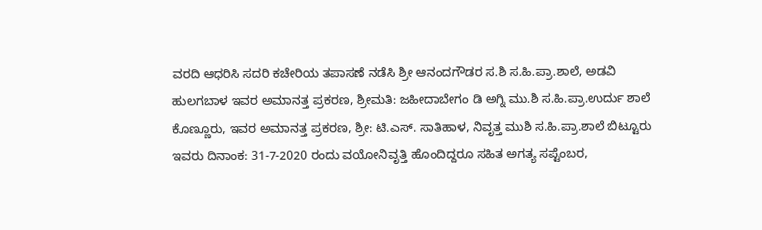ವರದಿ ಆಧರಿಸಿ ಸದರಿ ಕಚೇರಿಯ ತಪಾಸಣೆ ನಡೆಸಿ ಶ್ರೀ ಆನಂದಗೌಡರ ಸ.ಶಿ ಸ.ಹಿ.ಪ್ರಾ.ಶಾಲೆ, ಅಡವಿ ಹುಲಗಬಾಳ ಇವರ ಅಮಾನತ್ತ ಪ್ರಕರಣ, ಶ್ರೀಮತಿ: ಜಹೀದಾಬೇಗಂ ಡಿ ಅಗ್ನಿ ಮು.ಶಿ ಸ.ಹಿ.ಪ್ರಾ.ಉರ್ದು ಶಾಲೆ ಕೊಣ್ಣೂರು, ಇವರ ಅಮಾನತ್ತ ಪ್ರಕರಣ, ಶ್ರೀ: ಟಿ.ಎಸ್. ಸಾತಿಹಾಳ, ನಿವೃತ್ತ ಮುಶಿ ಸ.ಹಿ.ಪ್ರಾ.ಶಾಲೆ ಬಿಟ್ಟೂರು ಇವರು ದಿನಾಂಕ: 31-7-2020 ರಂದು ವಯೋನಿವೃತ್ತಿ ಹೊಂದಿದ್ದರೂ ಸಹಿತ ಅಗತ್ಯ ಸಪ್ಟೆಂಬರ,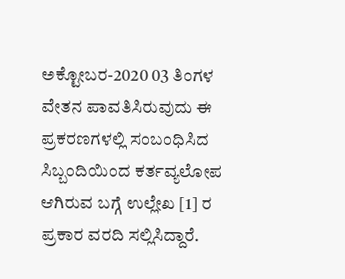ಅಕ್ಟೋಬರ-2020 03 ತಿಂಗಳ ವೇತನ ಪಾವತಿಸಿರುವುದು ಈ ಪ್ರಕರಣಗಳಲ್ಲಿ ಸಂಬಂಧಿಸಿದ ಸಿಬ್ಬಂದಿಯಿಂದ ಕರ್ತವ್ಯಲೋಪ ಆಗಿರುವ ಬಗ್ಗೆ ಉಲ್ಲೇಖ [1] ರ ಪ್ರಕಾರ ವರದಿ ಸಲ್ಲಿಸಿದ್ದಾರೆ.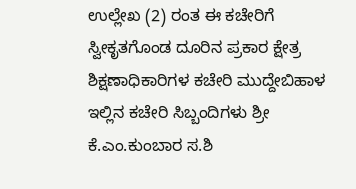ಉಲ್ಲೇಖ (2) ರಂತ ಈ ಕಚೇರಿಗೆ ಸ್ವೀಕೃತಗೊಂಡ ದೂರಿನ ಪ್ರಕಾರ ಕ್ಷೇತ್ರ ಶಿಕ್ಷಣಾಧಿಕಾರಿಗಳ ಕಚೇರಿ ಮುದ್ದೇಬಿಹಾಳ ಇಲ್ಲಿನ ಕಚೇರಿ ಸಿಬ್ಬಂದಿಗಳು ಶ್ರೀ ಕೆ.ಎಂ.ಕುಂಬಾರ ಸ.ಶಿ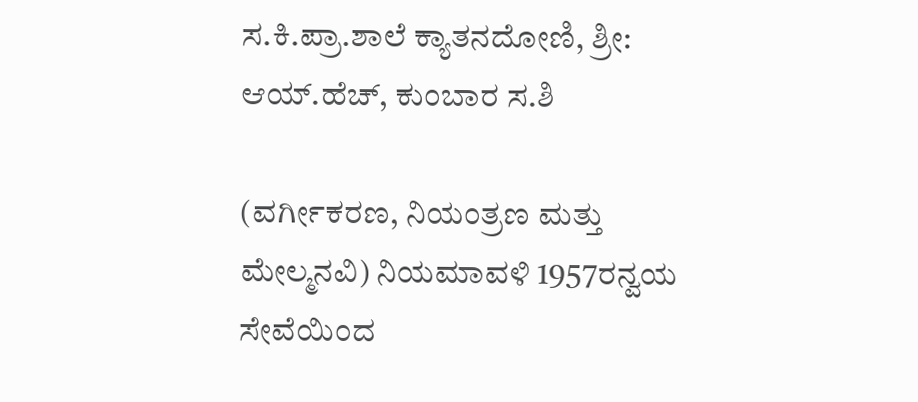ಸ.ಕಿ.ಪ್ರಾ.ಶಾಲೆ ಕ್ಯಾತನದೋಣಿ, ಶ್ರೀ: ಆಯ್.ಹೆಚ್, ಕುಂಬಾರ ಸ.ಶಿ

(ವರ್ಗೀಕರಣ, ನಿಯಂತ್ರಣ ಮತ್ತು ಮೇಲ್ಮನವಿ) ನಿಯಮಾವಳಿ 1957ರನ್ವಯ ಸೇವೆಯಿಂದ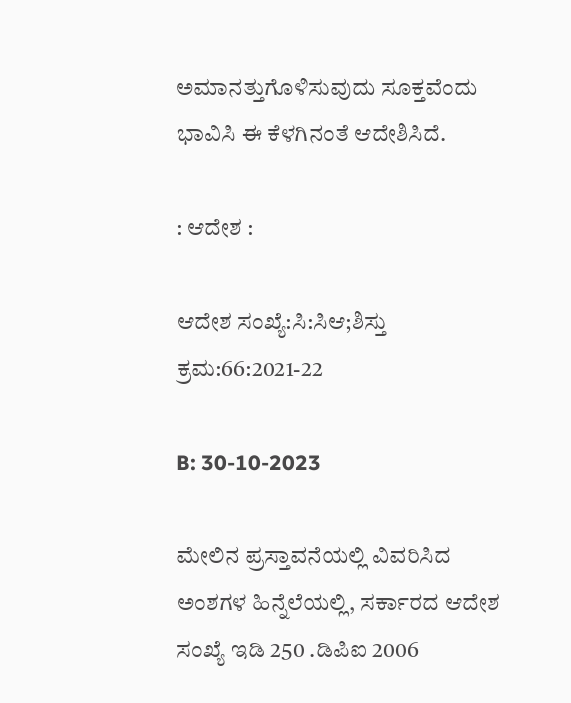ಅಮಾನತ್ತುಗೊಳಿಸುವುದು ಸೂಕ್ತವೆಂದು ಭಾವಿಸಿ ಈ ಕೆಳಗಿನಂತೆ ಆದೇಶಿಸಿದೆ.

: ಆದೇಶ :

ಆದೇಶ ಸಂಖ್ಯೆ:ಸಿ:ಸಿಆ;ಶಿಸ್ತು ಕ್ರಮ:66:2021-22

B: 30-10-2023

ಮೇಲಿನ ಪ್ರಸ್ತಾವನೆಯಲ್ಲಿ ವಿವರಿಸಿದ ಅಂಶಗಳ ಹಿನ್ನೆಲೆಯಲ್ಲಿ, ಸರ್ಕಾರದ ಆದೇಶ ಸಂಖ್ಯೆ ಇಡಿ 250 .ಡಿಪಿಐ 2006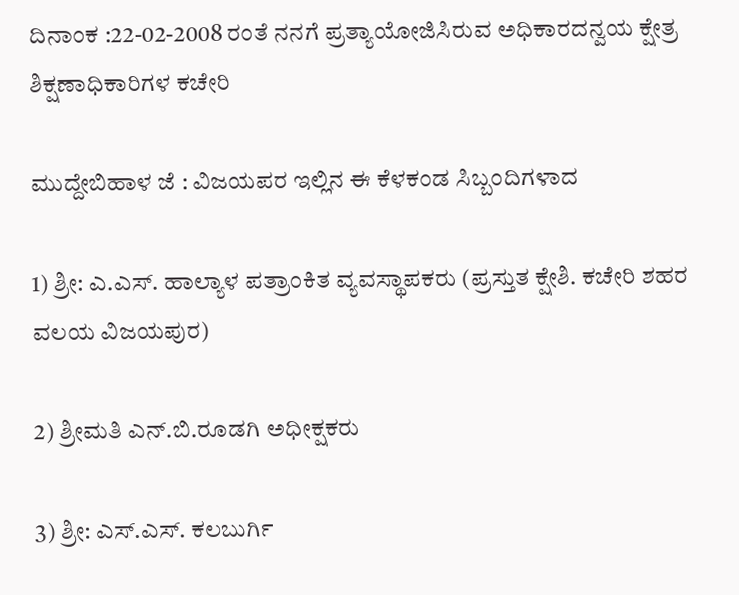ದಿನಾಂಕ :22-02-2008 ರಂತೆ ನನಗೆ ಪ್ರತ್ಯಾಯೋಜಿಸಿರುವ ಅಧಿಕಾರದನ್ವಯ ಕ್ಷೇತ್ರ ಶಿಕ್ಷಣಾಧಿಕಾರಿಗಳ ಕಚೇರಿ

ಮುದ್ದೇಬಿಹಾಳ ಜೆ : ವಿಜಯಪರ ಇಲ್ಲಿನ ಈ ಕೆಳಕಂಡ ಸಿಬ್ಬಂದಿಗಳಾದ

1) ಶ್ರೀ: ಎ.ಎಸ್. ಹಾಲ್ಯಾಳ ಪತ್ರಾಂಕಿತ ವ್ಯವಸ್ಥಾಪಕರು (ಪ್ರಸ್ತುತ ಕ್ಷೇಶಿ. ಕಚೇರಿ ಶಹರ ವಲಯ ವಿಜಯಪುರ)

2) ಶ್ರೀಮತಿ ಎನ್.ಬಿ.ರೂಡಗಿ ಅಧೀಕ್ಷಕರು

3) ಶ್ರೀ: ಎಸ್.ಎಸ್. ಕಲಬುರ್ಗಿ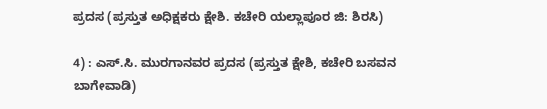ಪ್ರದಸ (ಪ್ರಸ್ತುತ ಅಧಿಕ್ಷಕರು ಕ್ಷೇಶಿ. ಕಚೇರಿ ಯಲ್ಲಾಪೂರ ಜಿ: ಶಿರಸಿ)

4) : ಎಸ್.ಸಿ. ಮುರಗಾನವರ ಪ್ರದಸ (ಪ್ರಸ್ತುತ ಕ್ಷೇಶಿ, ಕಚೇರಿ ಬಸವನ ಬಾಗೇವಾಡಿ)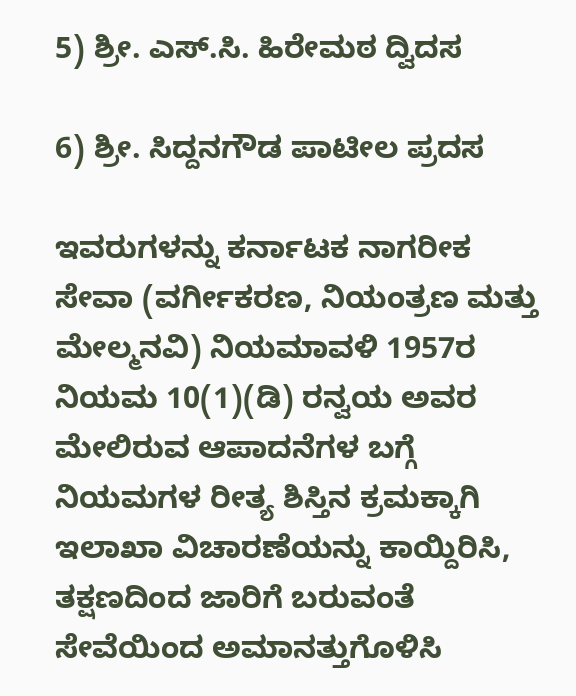5) ಶ್ರೀ. ಎಸ್.ಸಿ. ಹಿರೇಮಠ ದ್ವಿದಸ

6) ಶ್ರೀ. ಸಿದ್ದನಗೌಡ ಪಾಟೀಲ ಪ್ರದಸ

ಇವರುಗಳನ್ನು ಕರ್ನಾಟಕ ನಾಗರೀಕ ಸೇವಾ (ವರ್ಗೀಕರಣ, ನಿಯಂತ್ರಣ ಮತ್ತು ಮೇಲ್ಮನವಿ) ನಿಯಮಾವಳಿ 1957ರ ನಿಯಮ 10(1)(ಡಿ) ರನ್ವಯ ಅವರ ಮೇಲಿರುವ ಆಪಾದನೆಗಳ ಬಗ್ಗೆ ನಿಯಮಗಳ ರೀತ್ಯ ಶಿಸ್ತಿನ ಕ್ರಮಕ್ಕಾಗಿ ಇಲಾಖಾ ವಿಚಾರಣೆಯನ್ನು ಕಾಯ್ದಿರಿಸಿ, ತಕ್ಷಣದಿಂದ ಜಾರಿಗೆ ಬರುವಂತೆ ಸೇವೆಯಿಂದ ಅಮಾನತ್ತುಗೊಳಿಸಿ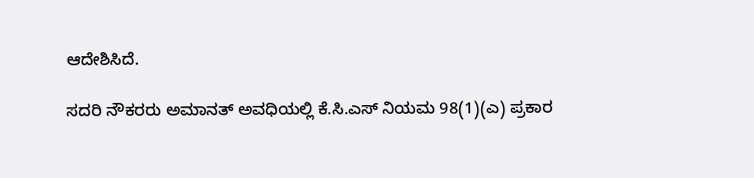ಆದೇಶಿಸಿದೆ.

ಸದರಿ ನೌಕರರು ಅಮಾನತ್ ಅವಧಿಯಲ್ಲಿ ಕೆ.ಸಿ.ಎಸ್ ನಿಯಮ 98(1)(ಎ) ಪ್ರಕಾರ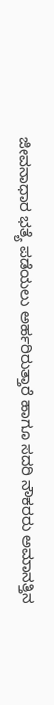ಜೀವನಾಧಾರ ಭತ್ಯೆ ಪಡೆಯಲು ಅರ್ಹರಿರುತ್ತಾರೆ ಹಾಗೂ ಸದರಿ ನೌಕರರು ಅಮಾನತ್ತಿನ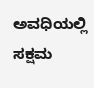ಅವಧಿಯಲ್ಲಿ ಸಕ್ಷಮ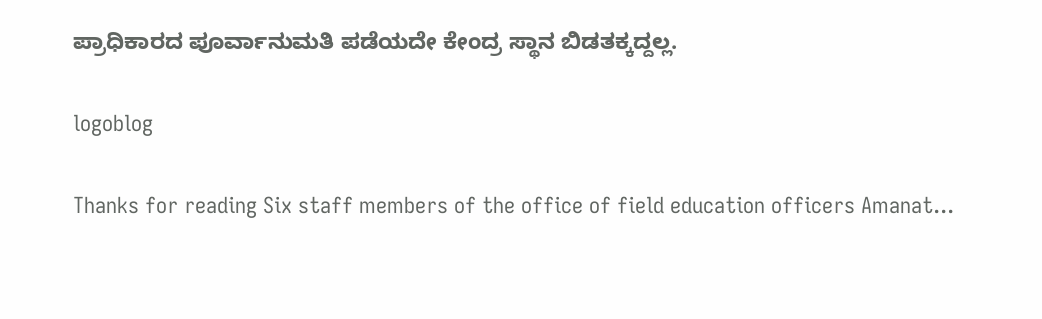ಪ್ರಾಧಿಕಾರದ ಪೂರ್ವಾನುಮತಿ ಪಡೆಯದೇ ಕೇಂದ್ರ ಸ್ಥಾನ ಬಿಡತಕ್ಕದ್ದಲ್ಲ.

logoblog

Thanks for reading Six staff members of the office of field education officers Amanat...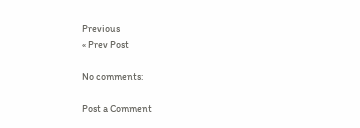Previous
« Prev Post

No comments:

Post a Comment